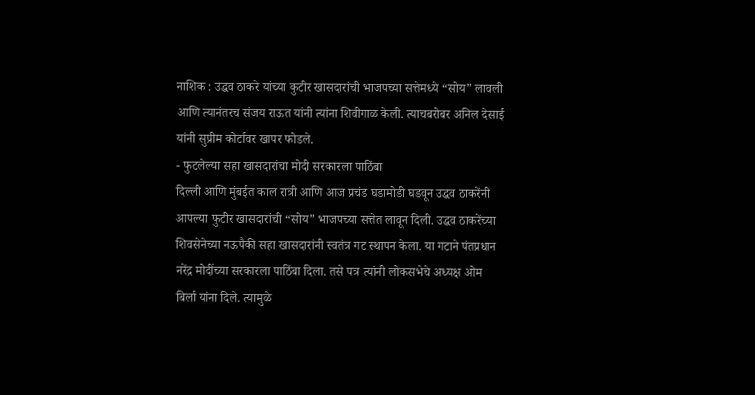नाशिक : उद्धव ठाकरे यांच्या कुटीर खासदारांची भाजपच्या सत्तेमध्ये “सोय” लावली आणि त्यानंतरच संजय राऊत यांनी त्यांना शिवीगाळ केली. त्याचबरोबर अनिल देसाई यांनी सुप्रीम कोर्टावर खापर फोडले.
- फुटलेल्या सहा खासदारांचा मोदी सरकारला पाठिंबा
दिल्ली आणि मुंबईत काल रात्री आणि आज प्रचंड घडामोडी घडवून उद्धव ठाकरेंनी आपल्या फुटीर खासदारांची “सोय” भाजपच्या सत्तेत लावून दिली. उद्धव ठाकरेंच्या शिवसेनेच्या नऊपैकी सहा खासदारांनी स्वतंत्र गट स्थापन केला. या गटाने पंतप्रधान नरेंद्र मोदींच्या सरकारला पाठिंबा दिला. तसे पत्र त्यांनी लोकसभेचे अध्यक्ष ओम बिर्ला यांना दिले. त्यामुळे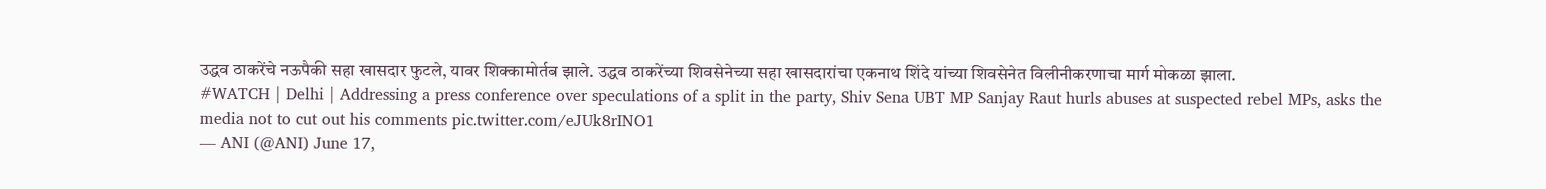उद्धव ठाकरेंचे नऊपैकी सहा खासदार फुटले, यावर शिक्कामोर्तब झाले. उद्धव ठाकरेंच्या शिवसेनेच्या सहा खासदारांचा एकनाथ शिंदे यांच्या शिवसेनेत विलीनीकरणाचा मार्ग मोकळा झाला.
#WATCH | Delhi | Addressing a press conference over speculations of a split in the party, Shiv Sena UBT MP Sanjay Raut hurls abuses at suspected rebel MPs, asks the media not to cut out his comments pic.twitter.com/eJUk8rINO1
— ANI (@ANI) June 17,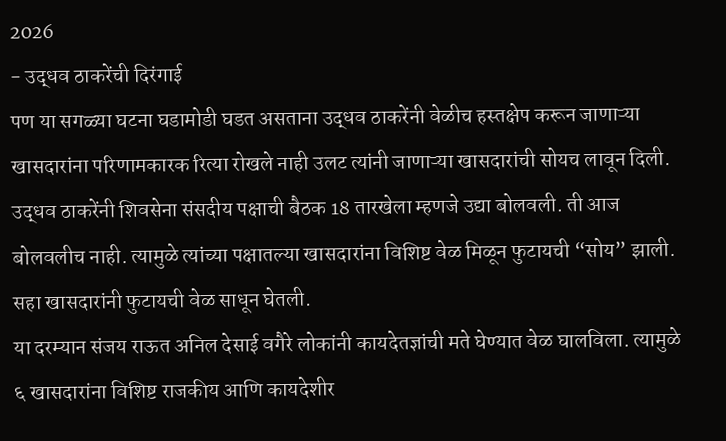2026
- उद्धव ठाकरेंची दिरंगाई
पण या सगळ्या घटना घडामोडी घडत असताना उद्धव ठाकरेंनी वेळीच हस्तक्षेप करून जाणाऱ्या खासदारांना परिणामकारक रित्या रोखले नाही उलट त्यांनी जाणाऱ्या खासदारांची सोयच लावून दिली. उद्धव ठाकरेंनी शिवसेना संसदीय पक्षाची बैठक 18 तारखेला म्हणजे उद्या बोलवली. ती आज बोलवलीच नाही. त्यामुळे त्यांच्या पक्षातल्या खासदारांना विशिष्ट वेळ मिळून फुटायची “सोय” झाली. सहा खासदारांनी फुटायची वेळ साधून घेतली.
या दरम्यान संजय राऊत अनिल देसाई वगैरे लोकांनी कायदेतज्ञांची मते घेण्यात वेळ घालविला. त्यामुळे ६ खासदारांना विशिष्ट राजकीय आणि कायदेशीर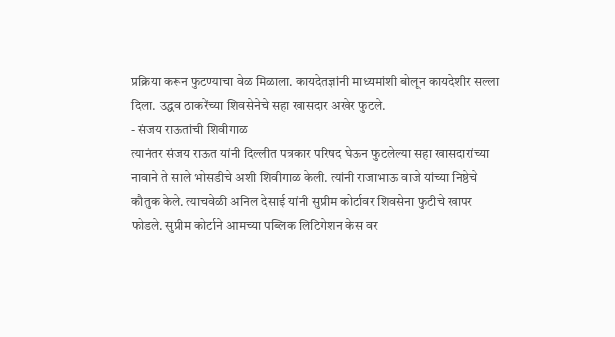प्रक्रिया करून फुटण्याचा वेळ मिळाला. कायदेतज्ञांनी माध्यमांशी बोलून कायदेशीर सल्ला दिला. उद्धव ठाकरेंच्या शिवसेनेचे सहा खासदार अखेर फुटले.
- संजय राऊतांची शिवीगाळ
त्यानंतर संजय राऊत यांनी दिल्लीत पत्रकार परिषद घेऊन फुटलेल्या सहा खासदारांच्या नावाने ते साले भोसडीचे अशी शिवीगाळ केली. त्यांनी राजाभाऊ वाजे यांच्या निष्ठेचे कौतुक केले. त्याचवेळी अनिल देसाई यांनी सुप्रीम कोर्टावर शिवसेना फुटीचे खापर फोडले. सुप्रीम कोर्टाने आमच्या पब्लिक लिटिगेशन केस वर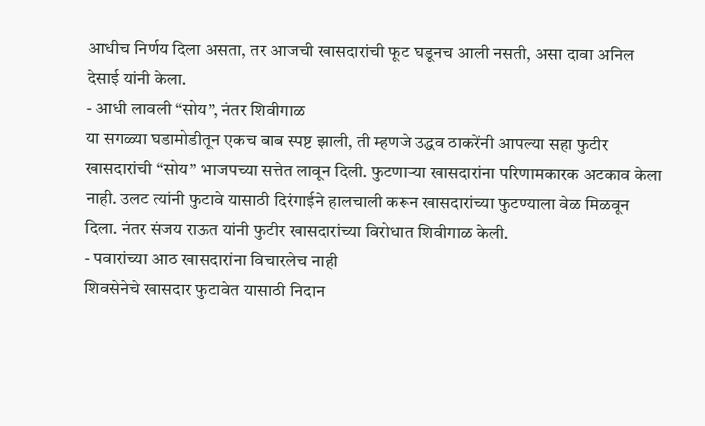आधीच निर्णय दिला असता, तर आजची खासदारांची फूट घडूनच आली नसती, असा दावा अनिल देसाई यांनी केला.
- आधी लावली “सोय”, नंतर शिवीगाळ
या सगळ्या घडामोडीतून एकच बाब स्पष्ट झाली, ती म्हणजे उद्धव ठाकरेंनी आपल्या सहा फुटीर खासदारांची “सोय” भाजपच्या सत्तेत लावून दिली. फुटणाऱ्या खासदारांना परिणामकारक अटकाव केला नाही. उलट त्यांनी फुटावे यासाठी दिरंगाईने हालचाली करून खासदारांच्या फुटण्याला वेळ मिळवून दिला. नंतर संजय राऊत यांनी फुटीर खासदारांच्या विरोधात शिवीगाळ केली.
- पवारांच्या आठ खासदारांना विचारलेच नाही
शिवसेनेचे खासदार फुटावेत यासाठी निदान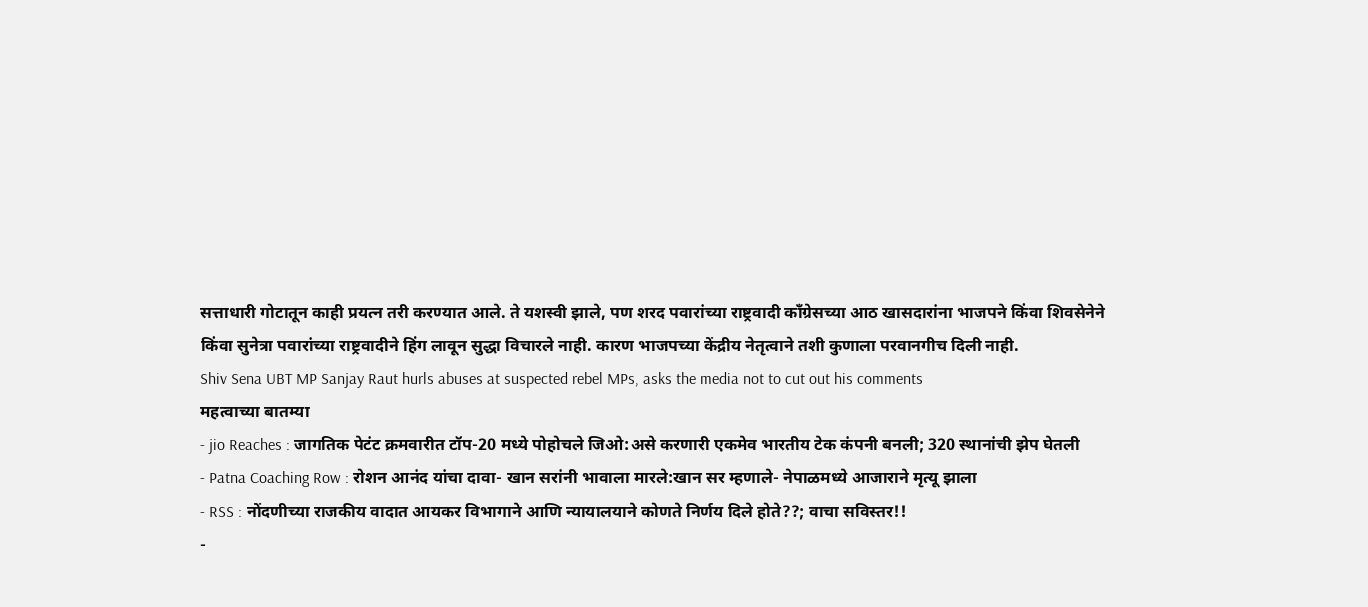सत्ताधारी गोटातून काही प्रयत्न तरी करण्यात आले. ते यशस्वी झाले, पण शरद पवारांच्या राष्ट्रवादी काँग्रेसच्या आठ खासदारांना भाजपने किंवा शिवसेनेने किंवा सुनेत्रा पवारांच्या राष्ट्रवादीने हिंग लावून सुद्धा विचारले नाही. कारण भाजपच्या केंद्रीय नेतृत्वाने तशी कुणाला परवानगीच दिली नाही.
Shiv Sena UBT MP Sanjay Raut hurls abuses at suspected rebel MPs, asks the media not to cut out his comments
महत्वाच्या बातम्या
- jio Reaches : जागतिक पेटंट क्रमवारीत टॉप-20 मध्ये पोहोचले जिओ:असे करणारी एकमेव भारतीय टेक कंपनी बनली; 320 स्थानांची झेप घेतली
- Patna Coaching Row : रोशन आनंद यांचा दावा- खान सरांनी भावाला मारले:खान सर म्हणाले- नेपाळमध्ये आजाराने मृत्यू झाला
- RSS : नोंदणीच्या राजकीय वादात आयकर विभागाने आणि न्यायालयाने कोणते निर्णय दिले होते??; वाचा सविस्तर!!
-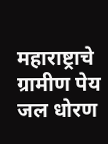महाराष्ट्राचे ग्रामीण पेय जल धोरण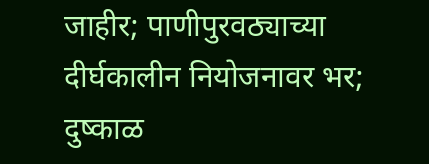जाहीर; पाणीपुरवठ्याच्या दीर्घकालीन नियोजनावर भर; दुष्काळ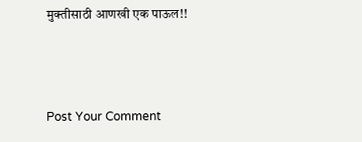मुक्तीसाठी आणखी एक पाऊल!!



Post Your Comment